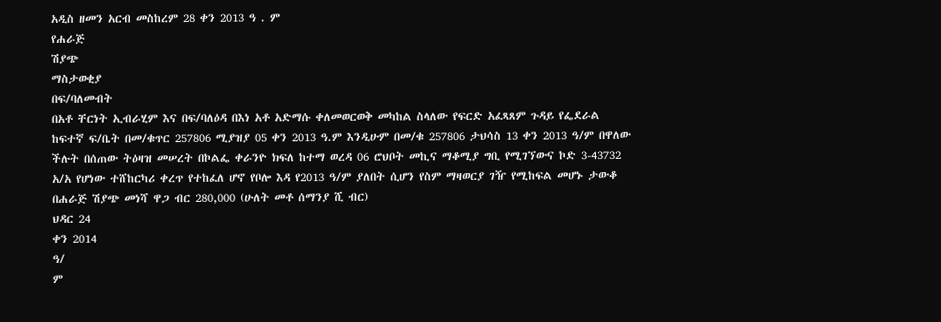አዲስ ዘመን አርብ መስከረም 28 ቀን 2013 ዓ . ም
የሐራጅ
ሽያጭ
ማስታወቂያ
በፍ/ባለመብት
በአቶ ቸርነት ኢብራሂም እና በፍ/ባለዕዳ በእነ አቶ አድማሱ ቀለመወርወቅ መካከል ስላለው የፍርድ አፈጻጸም ጉዳይ የፌደራል ከፍተኛ ፍ/ቤት በመ/ቁጥር 257806 ሚያዝያ 05 ቀን 2013 ዓ.ም እንዲሁም በመ/ቁ 257806 ታህሳስ 13 ቀን 2013 ዓ/ም በዋለው ችሉት በሰጠው ትዕዛዝ መሠረት በኮልፌ ቀራንዮ ክፍለ ከተማ ወረዳ 06 ሮህቦት መኪና ማቆሚያ ግቢ የሚገኘውና ኮድ 3-43732 አ/አ የሆነው ተሸከርካሪ ቀረጥ የተከፈለ ሆኖ የቦሎ እዳ የ2013 ዓ/ም ያለበት ሲሆን የስም ማዛወርያ ገዥ የሚከፍል መሆኑ ታውቆ በሐራጅ ሽያጭ መነሻ ዋጋ ብር 280,000 (ሁለት መቶ ሰማንያ ሺ ብር)
ህዳር 24
ቀን 2014
ዓ/
ም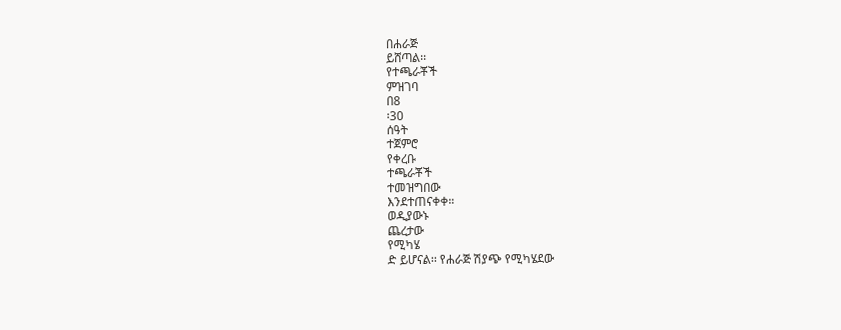በሐራጅ
ይሸጣል፡፡
የተጫራቾች
ምዝገባ
በ8
፡30
ሰዓት
ተጀምሮ
የቀረቡ
ተጫራቾች
ተመዝግበው
እንደተጠናቀቀ።
ወዲያውኑ
ጨረታው
የሚካሄ
ድ ይሆናል፡፡ የሐራጅ ሽያጭ የሚካሄደው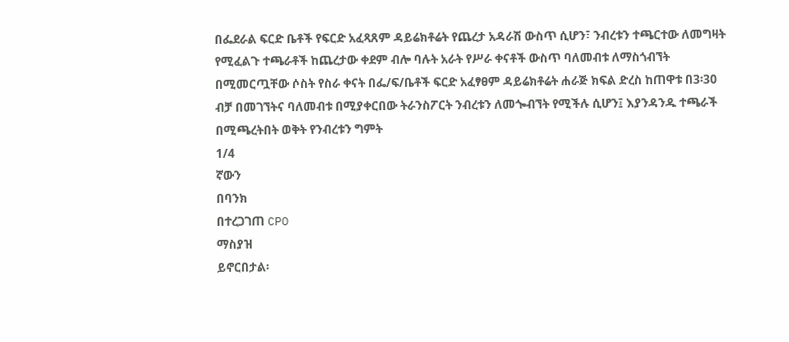በፌደራል ፍርድ ቤቶች የፍርድ አፈጻጸም ዳይሬክቶሬት የጨረታ አዳራሽ ውስጥ ሲሆን፣ ንብረቱን ተጫርተው ለመግዛት የሚፈልጉ ተጫራቶች ከጨረታው ቀደም ብሎ ባሉት አራት የሥራ ቀናቶች ውስጥ ባለመብቱ ለማስጎብኘት በሚመርጧቸው ሶስት የስራ ቀናት በፌ/ፍ/ቤቶች ፍርድ አፈፃፀም ዳይሬክቶሬት ሐራጅ ክፍል ድረስ ከጠዋቱ በ3፡30 ብቻ በመገኘትና ባለመብቱ በሚያቀርበው ትራንስፖርት ንብረቱን ለመጐብኘት የሚችሉ ሲሆን፤ እያንዳንዱ ተጫራች በሚጫረትበት ወቅት የንብረቱን ግምት
1/4
ኛውን
በባንክ
በተረጋገጠ CPO
ማስያዝ
ይኖርበታል፡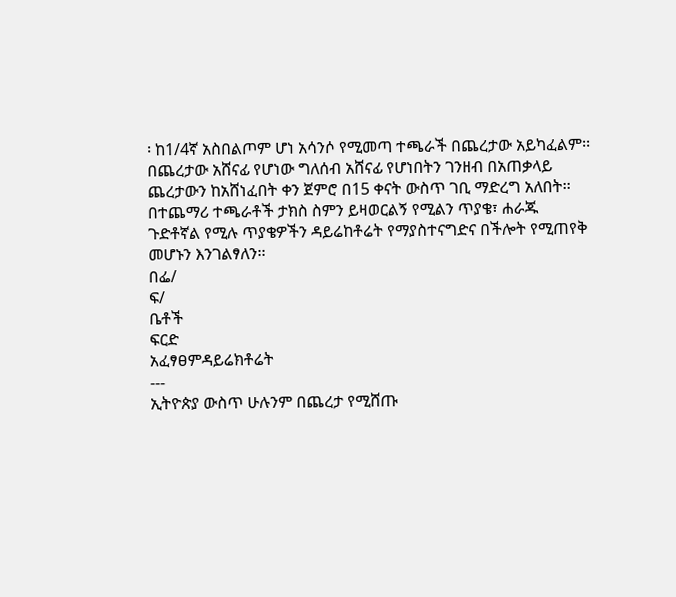፡ ከ1/4ኛ አስበልጦም ሆነ አሳንሶ የሚመጣ ተጫራች በጨረታው አይካፈልም፡፡ በጨረታው አሸናፊ የሆነው ግለሰብ አሸናፊ የሆነበትን ገንዘብ በአጠቃላይ ጨረታውን ከአሸነፈበት ቀን ጀምሮ በ15 ቀናት ውስጥ ገቢ ማድረግ አለበት፡፡ በተጨማሪ ተጫራቶች ታክስ ስምን ይዛወርልኝ የሚልን ጥያቄ፣ ሐራጁ ጉድቶኛል የሚሉ ጥያቄዎችን ዳይሬከቶሬት የማያስተናግድና በችሎት የሚጠየቅ መሆኑን እንገልፃለን፡፡
በፌ/
ፍ/
ቤቶች
ፍርድ
አፈፃፀምዳይሬክቶሬት
---
ኢትዮጵያ ውስጥ ሁሉንም በጨረታ የሚሸጡ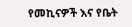የመኪናዎች እና የቤት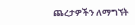ጨረታዎችን ለማግኘት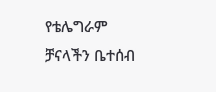የቴሌግራም ቻናላችን ቤተሰብ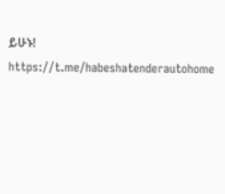ይሁኑ!
https://t.me/habeshatenderautohome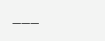___